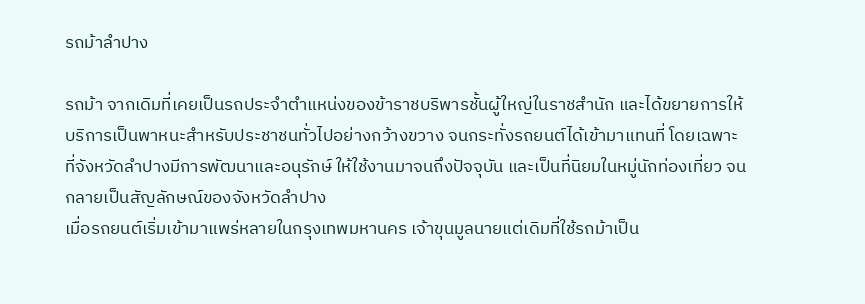รถม้าลำปาง

รถม้า จากเดิมที่เคยเป็นรถประจำตำแหน่งของข้าราชบริพารชั้นผู้ใหญ่ในราชสำนัก และได้ขยายการให้บริการเป็นพาหนะสำหรับประชาชนทั่วไปอย่างกว้างขวาง จนกระทั่งรถยนต์ได้เข้ามาแทนที่ โดยเฉพาะที่จังหวัดลำปางมีการพัฒนาและอนุรักษ์ ให้ใช้งานมาจนถึงปัจจุบัน และเป็นที่นิยมในหมู่นักท่องเที่ยว จนกลายเป็นสัญลักษณ์ของจังหวัดลำปาง
เมื่อรถยนต์เริ่มเข้ามาแพร่หลายในกรุงเทพมหานคร เจ้าขุนมูลนายแต่เดิมที่ใช้รถม้าเป็น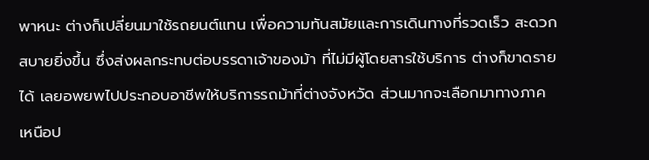พาหนะ ต่างก็เปลี่ยนมาใช้รถยนต์แทน เพื่อความทันสมัยและการเดินทางที่รวดเร็ว สะดวกสบายยิ่งขึ้น ซึ่งส่งผลกระทบต่อบรรดาเจ้าของม้า ที่ไม่มีผู้โดยสารใช้บริการ ต่างก็ขาดรายได้ เลยอพยพไปประกอบอาชีพให้บริการรถม้าที่ต่างจังหวัด ส่วนมากจะเลือกมาทางภาคเหนือป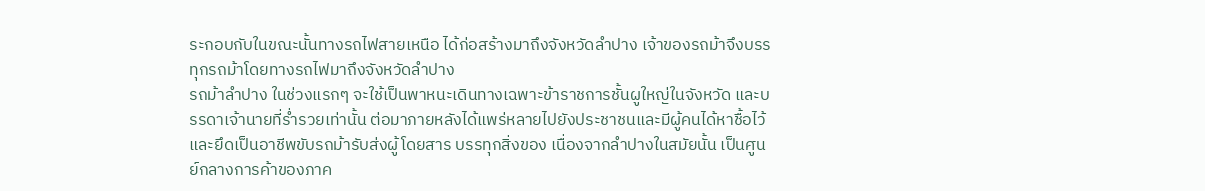ระกอบกับในขณะนั้นทางรถไฟสายเหนือ ได้ก่อสร้างมาถึงจังหวัดลำปาง เจ้าของรถม้าจึงบรรทุกรถม้าโดยทางรถไฟมาถึงจังหวัดลำปาง
รถม้าลำปาง ในช่วงแรกๆ จะใช้เป็นพาหนะเดินทางเฉพาะข้าราชการชั้นผูใหญ่ในจังหวัด และบรรดาเจ้านายที่ร่ำรวยเท่านั้น ต่อมาภายหลังได้แพร่หลายไปยังประชาชนและมีผู้คนได้หาชื้อไว้และยึดเป็นอาชีพขับรถม้ารับส่งผู้โดยสาร บรรทุกสิ่งของ เนื่องจากลำปางในสมัยนั้น เป็นศูนย์กลางการค้าของภาค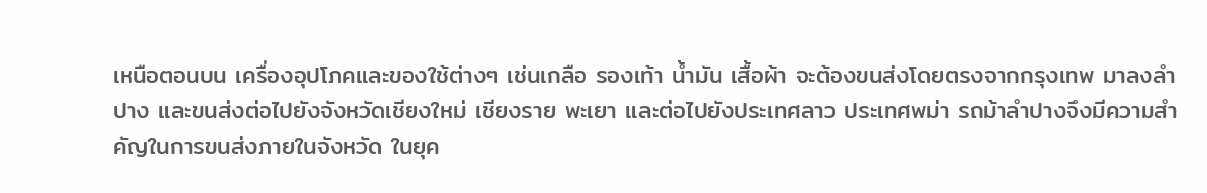เหนือตอนบน เครื่องอุปโภคและของใช้ต่างๆ เช่นเกลือ รองเท้า น้ำมัน เสื้อผ้า จะต้องขนส่งโดยตรงจากกรุงเทพ มาลงลำปาง และขนส่งต่อไปยังจังหวัดเชียงใหม่ เชียงราย พะเยา และต่อไปยังประเทศลาว ประเทศพม่า รถม้าลำปางจึงมีความสำคัญในการขนส่งภายในจังหวัด ในยุค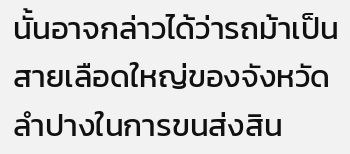นั้นอาจกล่าวได้ว่ารถม้าเป็นสายเลือดใหญ่ของจังหวัดลำปางในการขนส่งสิน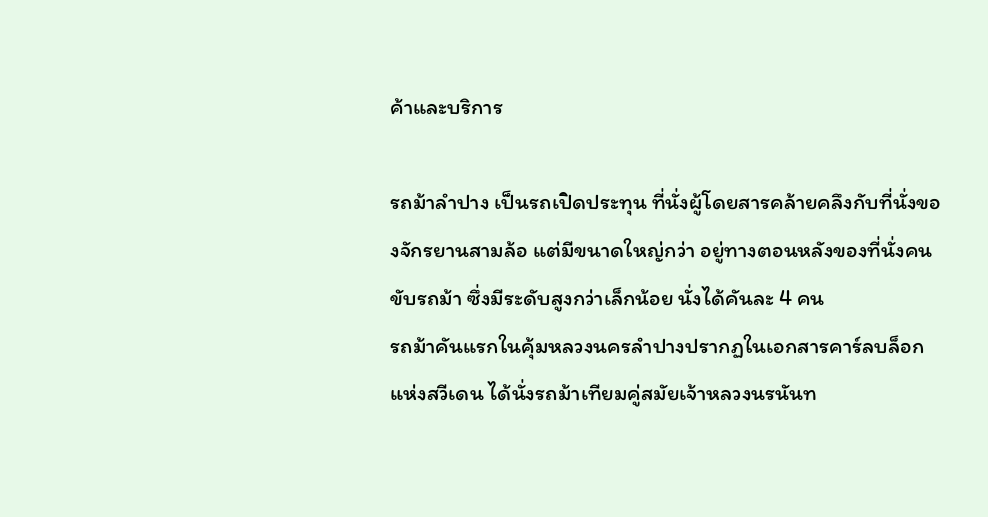ค้าและบริการ

รถม้าลำปาง เป็นรถเปิดประทุน ที่นั่งผู้โดยสารคล้ายคลึงกับที่นั่งของจักรยานสามล้อ แต่มีขนาดใหญ่กว่า อยู่ทางตอนหลังของที่นั่งคนขับรถม้า ซึ่งมีระดับสูงกว่าเล็กน้อย นั่งได้คันละ 4 คน
รถม้าคันแรกในคุ้มหลวงนครลำปางปรากฏในเอกสารคาร์ลบล็อกแห่งสวีเดน ได้นั่งรถม้าเทียมคู่สมัยเจ้าหลวงนรนันท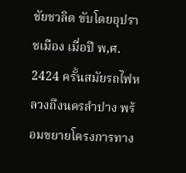ชัยชวลิต ขับโดยอุปราชเมือง เมื่อปี พ,ศ. 2424 ครั้นสมัยรถไฟหลวงถึงนครลำปาง พร้อมขยายโครงการทาง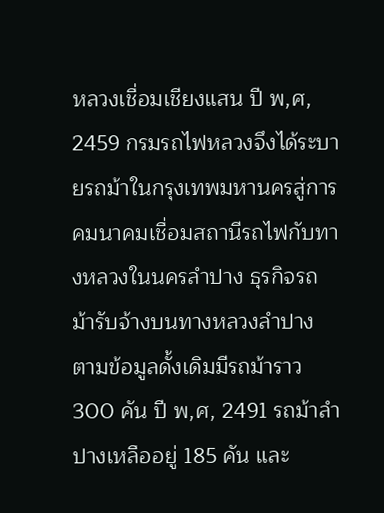หลวงเชื่อมเชียงแสน ปี พ,ศ, 2459 กรมรถไฟหลวงจึงได้ระบายรถม้าในกรุงเทพมหานครสู่การคมนาคมเชื่อมสถานีรถไฟกับทางหลวงในนครลำปาง ธุรกิจรถม้ารับจ้างบนทางหลวงลำปาง ตามข้อมูลดั้งเดิมมีรถม้าราว 300 คัน ปี พ,ศ, 2491 รถม้าลำปางเหลืออยู่ 185 คัน และ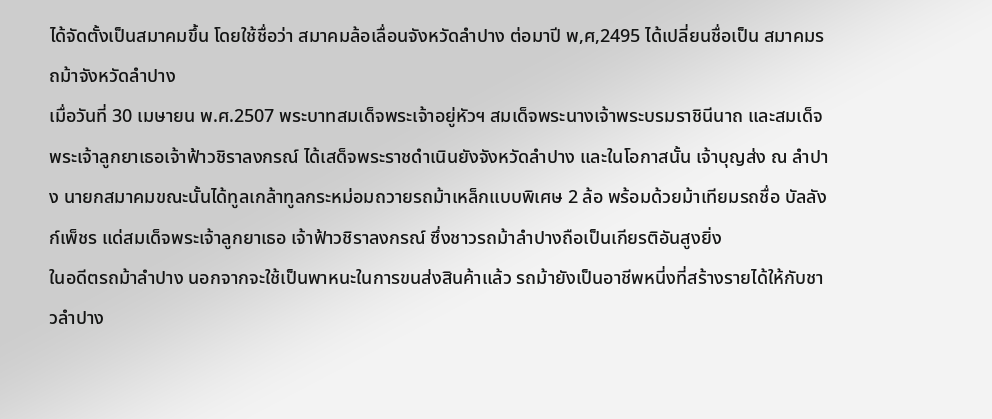ได้จัดตั้งเป็นสมาคมขึ้น โดยใช้ชื่อว่า สมาคมล้อเลื่อนจังหวัดลำปาง ต่อมาปี พ,ศ,2495 ได้เปลี่ยนชื่อเป็น สมาคมรถม้าจังหวัดลำปาง
เมื่อวันที่ 30 เมษายน พ.ศ.2507 พระบาทสมเด็จพระเจ้าอยู่หัวฯ สมเด็จพระนางเจ้าพระบรมราชินีนาถ และสมเด็จพระเจ้าลูกยาเธอเจ้าฟ้าวชิราลงกรณ์ ได้เสด็จพระราชดำเนินยังจังหวัดลำปาง และในโอกาสนั้น เจ้าบุญส่ง ณ ลำปาง นายกสมาคมขณะนั้นได้ทูลเกล้าทูลกระหม่อมถวายรถม้าเหล็กแบบพิเศษ 2 ล้อ พร้อมด้วยม้าเทียมรถชื่อ บัลลังก์เพ็ชร แด่สมเด็จพระเจ้าลูกยาเธอ เจ้าฟ้าวชิราลงกรณ์ ซึ่งชาวรถม้าลำปางถือเป็นเกียรติอันสูงยิ่ง
ในอดีตรถม้าลำปาง นอกจากจะใช้เป็นพาหนะในการขนส่งสินค้าแล้ว รถม้ายังเป็นอาชีพหนี่งที่สร้างรายได้ให้กับชาวลำปาง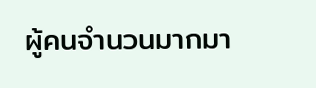ผู้คนจำนวนมากมา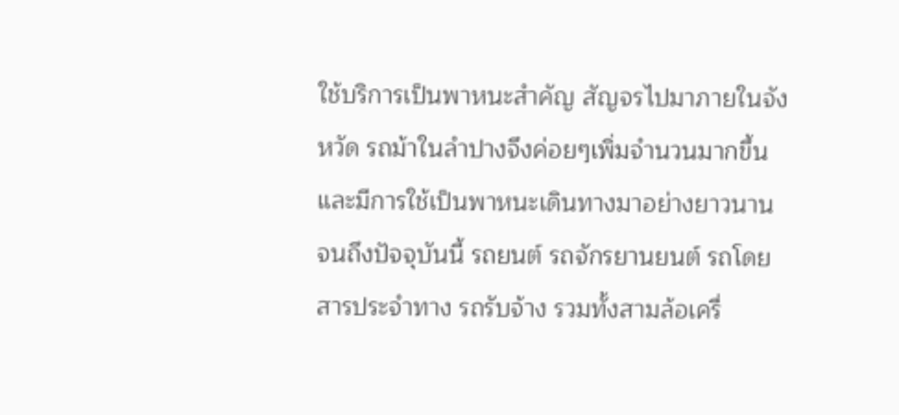ใช้บริการเป็นพาหนะสำคัญ สัญจรไปมาภายในจังหวัด รถม้าในลำปางจึงค่อยๆเพิ่มจำนวนมากขึ้น และมีการใช้เป็นพาหนะเดินทางมาอย่างยาวนาน
จนถึงปัจจุบันนี้ รถยนต์ รถจักรยานยนต์ รถโดยสารประจำทาง รถรับจ้าง รวมทั้งสามล้อเครื่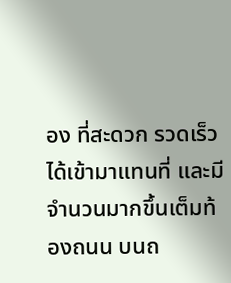อง ที่สะดวก รวดเร็ว ได้เข้ามาแทนที่ และมีจำนวนมากขึ้นเต็มท้องถนน บนถ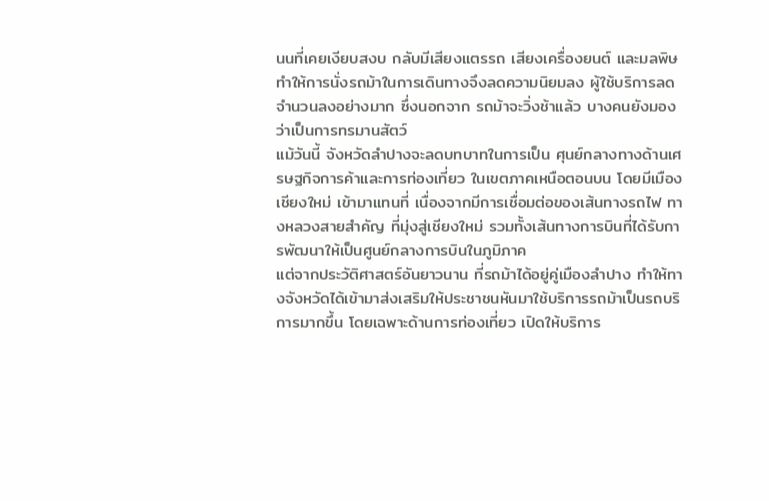นนที่เคยเงียบสงบ กลับมีเสียงแตรรถ เสียงเครื่องยนต์ และมลพิษ ทำให้การนั่งรถม้าในการเดินทางจึงลดความนิยมลง ผู้ใช้บริการลดจำนวนลงอย่างมาก ซึ่งนอกจาก รถม้าจะวิ่งช้าแล้ว บางคนยังมองว่าเป็นการทรมานสัตว์
แม้วันนี้ จังหวัดลำปางจะลดบทบาทในการเป็น ศุนย์กลางทางด้านเศรษฐกิจการค้าและการท่องเที่ยว ในเขตภาคเหนือตอนบน โดยมีเมืองเชียงใหม่ เข้ามาแทนที่ เนื่องจากมีการเชื่อมต่อของเส้นทางรถไฟ ทางหลวงสายสำคัญ ที่มุ่งสู่เชียงใหม่ รวมทั้งเส้นทางการบินที่ได้รับการพัฒนาให้เป็นศูนย์กลางการบินในภูมิภาค
แต่จากประวัติศาสตร์อันยาวนาน ที่รถม้าได้อยู่คู่เมืองลำปาง ทำให้ทางจังหวัดได้เข้ามาส่งเสริมให้ประชาชนหันมาใช้บริการรถม้าเป็นรถบริการมากขึ้น โดยเฉพาะด้านการท่องเที่ยว เปิดให้บริการ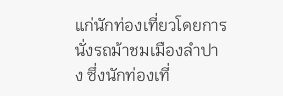แก่นักท่องเที่ยวโดยการนั่งรถม้าชมเมืองลำปาง ซึ่งนักท่องเที่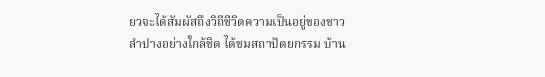ยวจะได้สัมผัสถึงวิถีชีวิตความเป็นอยู่ของชาวลำปางอย่างใกล้ชิด ได้ชมสถาปัตยกรรม บ้าน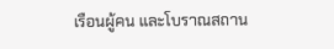เรือนผู้คน และโบราณสถาน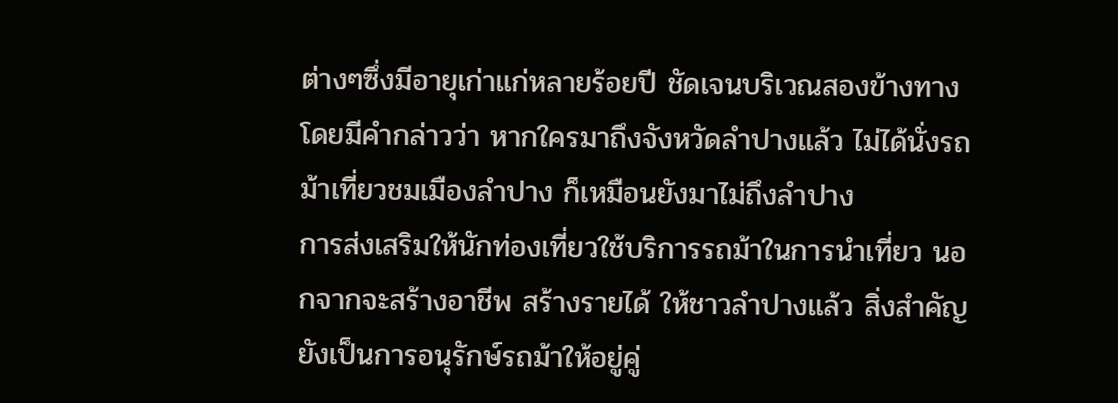ต่างๆซึ่งมีอายุเก่าแก่หลายร้อยปี ชัดเจนบริเวณสองข้างทาง โดยมีคำกล่าวว่า หากใครมาถึงจังหวัดลำปางแล้ว ไม่ได้นั่งรถม้าเที่ยวชมเมืองลำปาง ก็เหมือนยังมาไม่ถึงลำปาง
การส่งเสริมให้นักท่องเที่ยวใช้บริการรถม้าในการนำเที่ยว นอกจากจะสร้างอาชีพ สร้างรายได้ ให้ชาวลำปางแล้ว สิ่งสำคัญยังเป็นการอนุรักษ์รถม้าให้อยู่คู่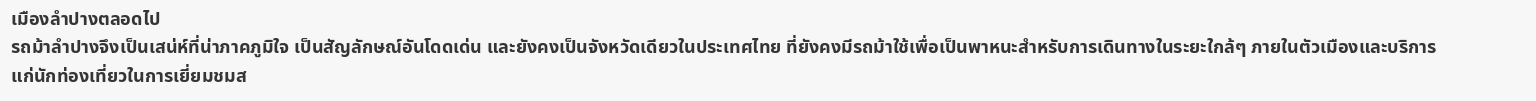เมืองลำปางตลอดไป
รถม้าลำปางจึงเป็นเสน่ห์ที่น่าภาคภูมิใจ เป็นสัญลักษณ์อันโดดเด่น และยังคงเป็นจังหวัดเดียวในประเทศไทย ที่ยังคงมีรถม้าใช้เพื่อเป็นพาหนะสำหรับการเดินทางในระยะใกล้ๆ ภายในตัวเมืองและบริการแก่นักท่องเที่ยวในการเยี่ยมชมส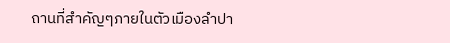ถานที่สำคัญๆภายในตัวเมืองลำปา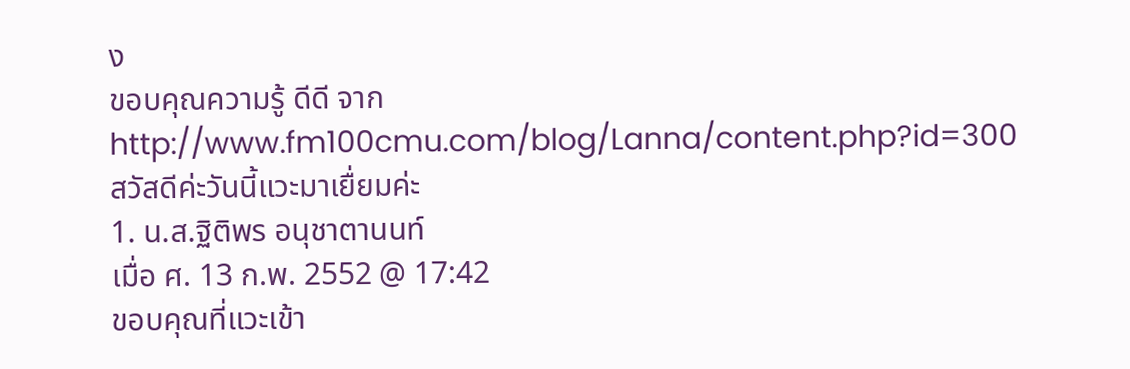ง
ขอบคุณความรู้ ดีดี จาก http://www.fm100cmu.com/blog/Lanna/content.php?id=300
สวัสดีค่ะวันนี้แวะมาเยื่ยมค่ะ
1. น.ส.ฐิติพร อนุชาตานนท์
เมื่อ ศ. 13 ก.พ. 2552 @ 17:42
ขอบคุณที่แวะเข้า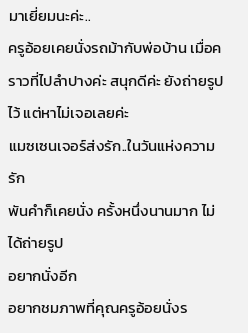มาเยี่ยมนะค่ะ..
ครูอ้อยเคยนั่งรถม้ากับพ่อบ้าน เมื่อคราวที่ไปลำปางค่ะ สนุกดีค่ะ ยังถ่ายรูปไว้ แต่หาไม่เจอเลยค่ะ
แมซเซนเจอร์ส่งรัก..ในวันแห่งความรัก
พันคำก็เคยนั่ง ครั้งหนึ่งนานมาก ไม่ได้ถ่ายรูป
อยากนั่งอีก
อยากชมภาพที่คุณครูอ้อยนั่งร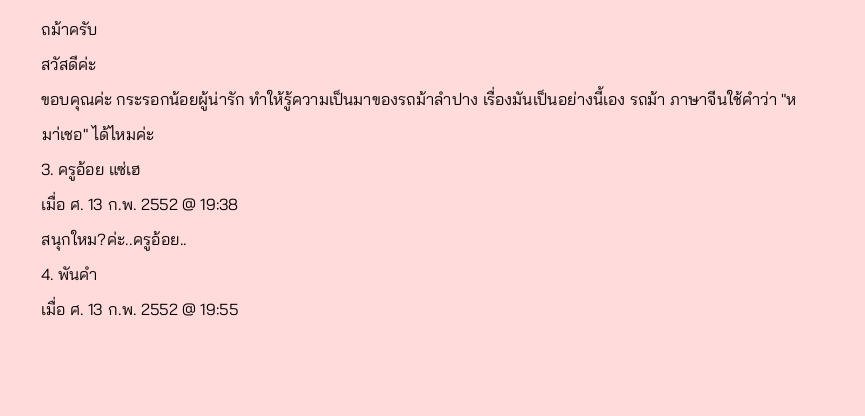ถม้าครับ
สวัสดีค่ะ
ขอบคุณค่ะ กระรอกน้อยผู้น่ารัก ทำให้รู้ความเป็นมาของรถม้าลำปาง เรื่องมันเป็นอย่างนี้เอง รถม้า ภาษาจีนใช้คำว่า "หมา่เชอ" ได้ไหมค่ะ
3. ครูอ้อย แซ่เฮ
เมื่อ ศ. 13 ก.พ. 2552 @ 19:38
สนุกใหม?ค่ะ..ครูอ้อย..
4. พันคำ
เมื่อ ศ. 13 ก.พ. 2552 @ 19:55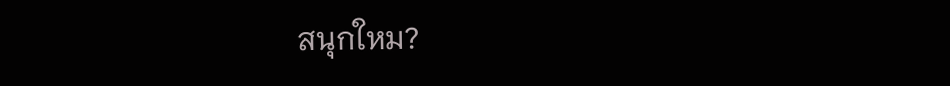สนุกใหม?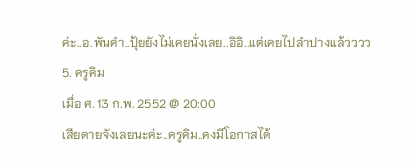ค่ะ..อ.พันคำ..ปุ้ยยังไม่เคยนั่งเลย..อิอิ..แต่เคยไปลำปางแล้วววว
5. ครูคิม
เมื่อ ศ. 13 ก.พ. 2552 @ 20:00
เสียดายจังเลยนะค่ะ..ครูคิม..คงมีโอกาสได้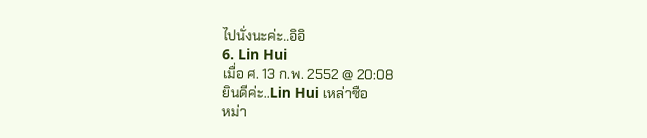ไปนั่งนะค่ะ..อิอิ
6. Lin Hui
เมื่อ ศ. 13 ก.พ. 2552 @ 20:08
ยินดีค่ะ..Lin Hui เหล่าซือ
หม่า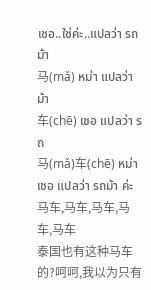เชอ..ใช่ค่ะ..แปลว่า รถม้า
马(mǎ) หม่า แปลว่า ม้า
车(chē) เชอ แปลว่า รถ
马(mǎ)车(chē) หม่าเชอ แปลว่า รถม้า ค่ะ
马车,马车,马车,马车,马车
泰国也有这种马车的?呵呵,我以为只有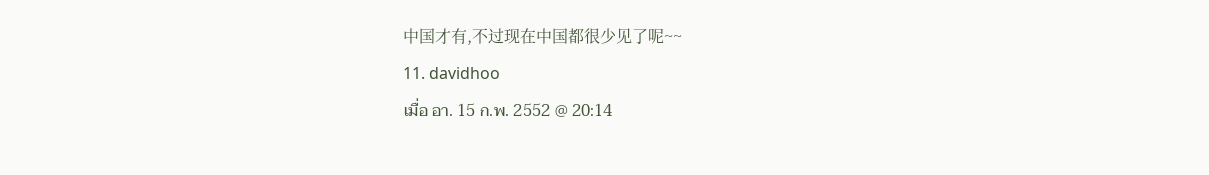中国才有,不过现在中国都很少见了呢~~
11. davidhoo
เมื่อ อา. 15 ก.พ. 2552 @ 20:14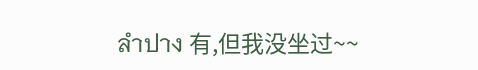ลำปาง 有,但我没坐过~~